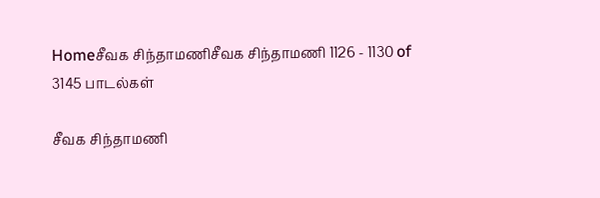Homeசீவக சிந்தாமணிசீவக சிந்தாமணி 1126 - 1130 of 3145 பாடல்கள்

சீவக சிந்தாமணி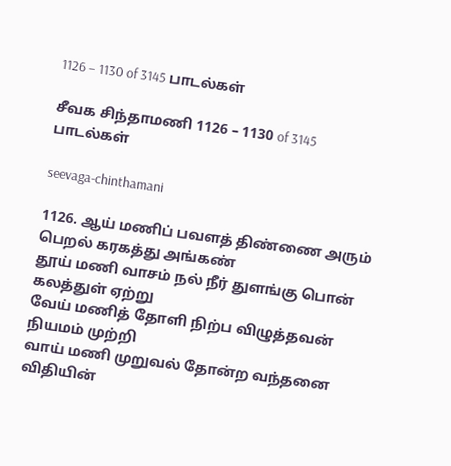1126 – 1130 of 3145 பாடல்கள்

சீவக சிந்தாமணி 1126 – 1130 of 3145 பாடல்கள்

seevaga-chinthamani

1126. ஆய் மணிப் பவளத் திண்ணை அரும் பெறல் கரகத்து அங்கண்
தூய் மணி வாசம் நல் நீர் துளங்கு பொன் கலத்துள் ஏற்று
வேய் மணித் தோளி நிற்ப விழுத்தவன் நியமம் முற்றி
வாய் மணி முறுவல் தோன்ற வந்தனை விதியின்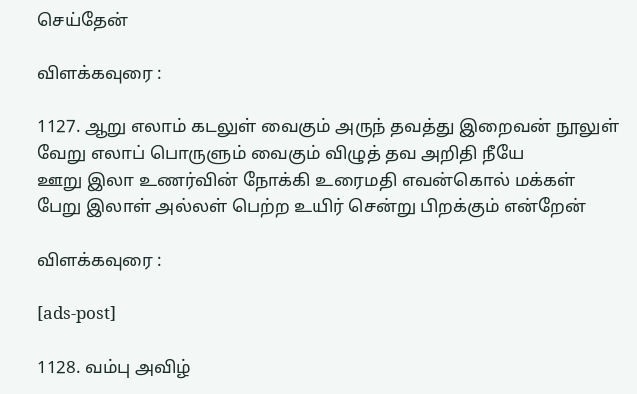செய்தேன்

விளக்கவுரை :

1127. ஆறு எலாம் கடலுள் வைகும் அருந் தவத்து இறைவன் நூலுள்
வேறு எலாப் பொருளும் வைகும் விழுத் தவ அறிதி நீயே
ஊறு இலா உணர்வின் நோக்கி உரைமதி எவன்கொல் மக்கள்
பேறு இலாள் அல்லள் பெற்ற உயிர் சென்று பிறக்கும் என்றேன்

விளக்கவுரை :

[ads-post]

1128. வம்பு அவிழ்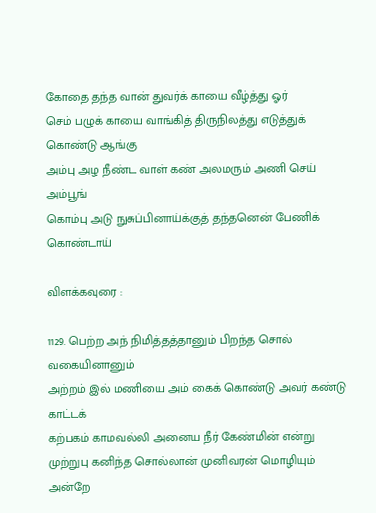கோதை தந்த வான் துவர்க் காயை வீழ்த்து ஓர்
செம் பழுக் காயை வாங்கித் திருநிலத்து எடுத்துக் கொண்டு ஆங்கு
அம்பு அழ நீண்ட வாள் கண் அலமரும் அணி செய் அம்பூங்
கொம்பு அடு நுசுப்பினாய்க்குத் தந்தனென் பேணிக் கொண்டாய்

விளக்கவுரை :

1129. பெற்ற அந் நிமித்தத்தானும் பிறந்த சொல் வகையினானும்
அற்றம் இல் மணியை அம் கைக் கொண்டு அவர் கண்டு காட்டக்
கற்பகம் காமவல்லி அனைய நீர் கேண்மின் என்று
முற்றுபு கனிந்த சொல்லான் முனிவரன் மொழியும் அன்றே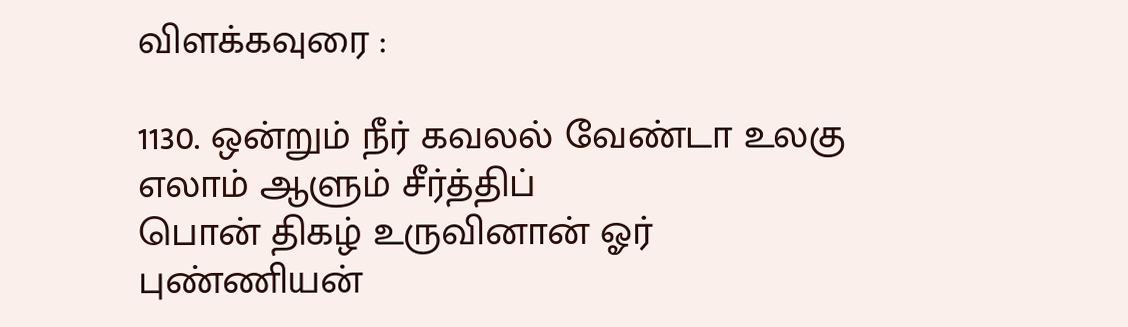விளக்கவுரை :

1130. ஒன்றும் நீர் கவலல் வேண்டா உலகு எலாம் ஆளும் சீர்த்திப்
பொன் திகழ் உருவினான் ஓர் புண்ணியன்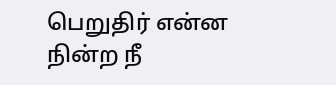பெறுதிர் என்ன
நின்ற நீ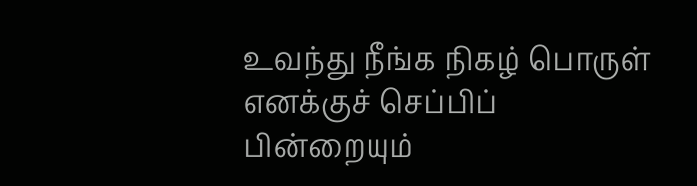உவந்து நீங்க நிகழ் பொருள் எனக்குச் செப்பிப்
பின்றையும்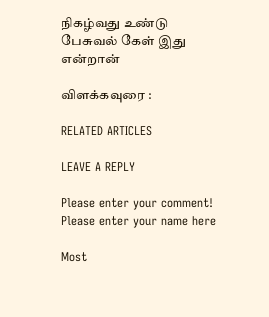நிகழ்வது உண்டு பேசுவல் கேள் இது என்றான்

விளக்கவுரை :

RELATED ARTICLES

LEAVE A REPLY

Please enter your comment!
Please enter your name here

Most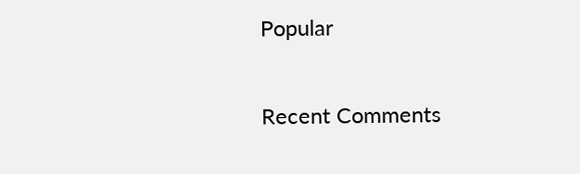Popular

Recent Comments